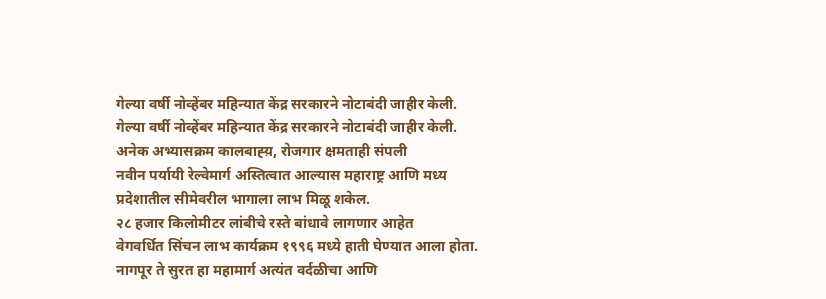गेल्या वर्षी नोव्हेंबर महिन्यात केंद्र सरकारने नोटाबंदी जाहीर केली.
गेल्या वर्षी नोव्हेंबर महिन्यात केंद्र सरकारने नोटाबंदी जाहीर केली.
अनेक अभ्यासक्रम कालबाह्य़, रोजगार क्षमताही संपली
नवीन पर्यायी रेल्वेमार्ग अस्तित्वात आल्यास महाराष्ट्र आणि मध्य प्रदेशातील सीमेवरील भागाला लाभ मिळू शकेल.
२८ हजार किलोमीटर लांबीचे रस्ते बांधावे लागणार आहेत
वेगवर्धित सिंचन लाभ कार्यक्रम १९९६ मध्ये हाती घेण्यात आला होता.
नागपूर ते सुरत हा महामार्ग अत्यंत वर्दळीचा आणि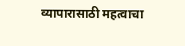व्यापारासाठी महत्वाचा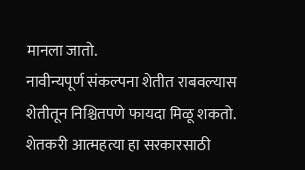मानला जातो.
नावीन्यपूर्ण संकल्पना शेतीत राबवल्यास शेतीतून निश्चितपणे फायदा मिळू शकतो.
शेतकरी आत्महत्या हा सरकारसाठी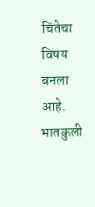चिंतेचा विषय बनला आहे.
भातकुली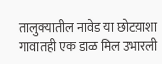तालुक्यातील नावेड या छोटय़ाशा गावातही एक डाळ मिल उभारली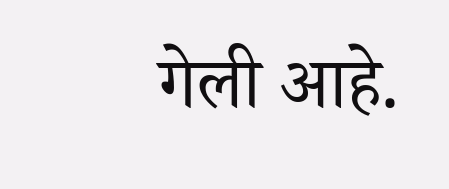गेली आहे.